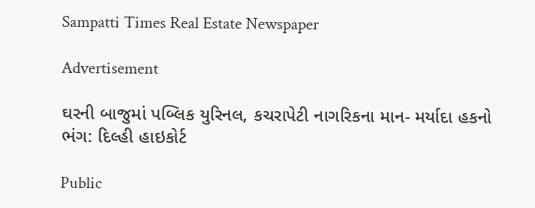Sampatti Times Real Estate Newspaper

Advertisement

ઘરની બાજુમાં પબ્લિક યુરિનલ, કચરાપેટી નાગરિકના માન- મર્યાદા હકનો ભંગ: દિલ્હી હાઇકોર્ટ

Public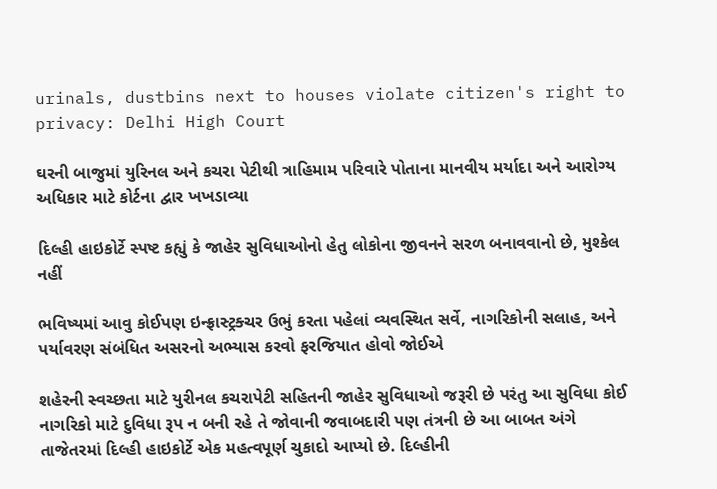urinals, dustbins next to houses violate citizen's right to privacy: Delhi High Court

ઘરની બાજુમાં યુરિનલ અને કચરા પેટીથી ત્રાહિમામ પરિવારે પોતાના માનવીય મર્યાદા અને આરોગ્ય અધિકાર માટે કોર્ટના દ્વાર ખખડાવ્યા

દિલ્હી હાઇકોર્ટે સ્પષ્ટ કહ્યું કે જાહેર સુવિધાઓનો હેતુ લોકોના જીવનને સરળ બનાવવાનો છે, મુશ્કેલ નહીં

ભવિષ્યમાં આવુ કોઈપણ ઇન્ફ્રાસ્ટ્રક્ચર ઉભું કરતા પહેલાં વ્યવસ્થિત સર્વે, નાગરિકોની સલાહ, અને પર્યાવરણ સંબંધિત અસરનો અભ્યાસ કરવો ફરજિયાત હોવો જોઈએ

શહેરની સ્વચ્છતા માટે યુરીનલ કચરાપેટી સહિતની જાહેર સુવિધાઓ જરૂરી છે પરંતુ આ સુવિધા કોઈ નાગરિકો માટે દુવિધા રૂપ ન બની રહે તે જોવાની જવાબદારી પણ તંત્રની છે આ બાબત અંગે તાજેતરમાં દિલ્હી હાઇકોર્ટે એક મહત્વપૂર્ણ ચુકાદો આપ્યો છે. દિલ્હીની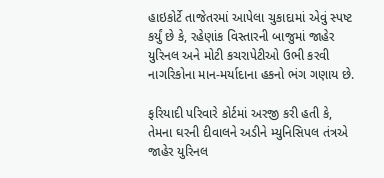હાઇકોર્ટે તાજેતરમાં આપેલા ચુકાદામાં એવું સ્પષ્ટ કર્યું છે કે, રહેણાંક વિસ્તારની બાજુમાં જાહેર યુરિનલ અને મોટી કચરાપેટીઓ ઉભી કરવી નાગરિકોના માન-મર્યાદાના હકનો ભંગ ગણાય છે.

ફરિયાદી પરિવારે કોર્ટમાં અરજી કરી હતી કે, તેમના ઘરની દીવાલને અડીને મ્યુનિસિપલ તંત્રએ જાહેર યુરિનલ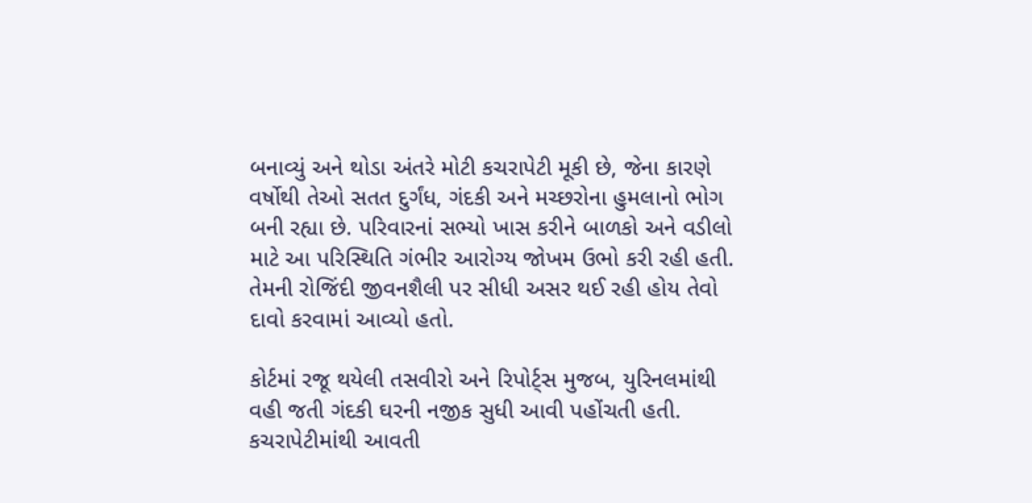બનાવ્યું અને થોડા અંતરે મોટી કચરાપેટી મૂકી છે, જેના કારણે વર્ષોથી તેઓ સતત દુર્ગંધ, ગંદકી અને મચ્છરોના હુમલાનો ભોગ બની રહ્યા છે. પરિવારનાં સભ્યો ખાસ કરીને બાળકો અને વડીલો માટે આ પરિસ્થિતિ ગંભીર આરોગ્ય જોખમ ઉભો કરી રહી હતી. તેમની રોજિંદી જીવનશૈલી પર સીધી અસર થઈ રહી હોય તેવો દાવો કરવામાં આવ્યો હતો.

કોર્ટમાં રજૂ થયેલી તસવીરો અને રિપોર્ટ્સ મુજબ, યુરિનલમાંથી વહી જતી ગંદકી ઘરની નજીક સુધી આવી પહોંચતી હતી. કચરાપેટીમાંથી આવતી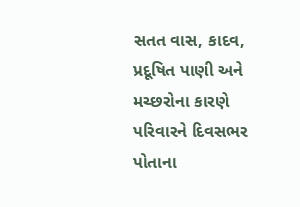સતત વાસ, કાદવ, પ્રદૂષિત પાણી અને મચ્છરોના કારણે પરિવારને દિવસભર પોતાના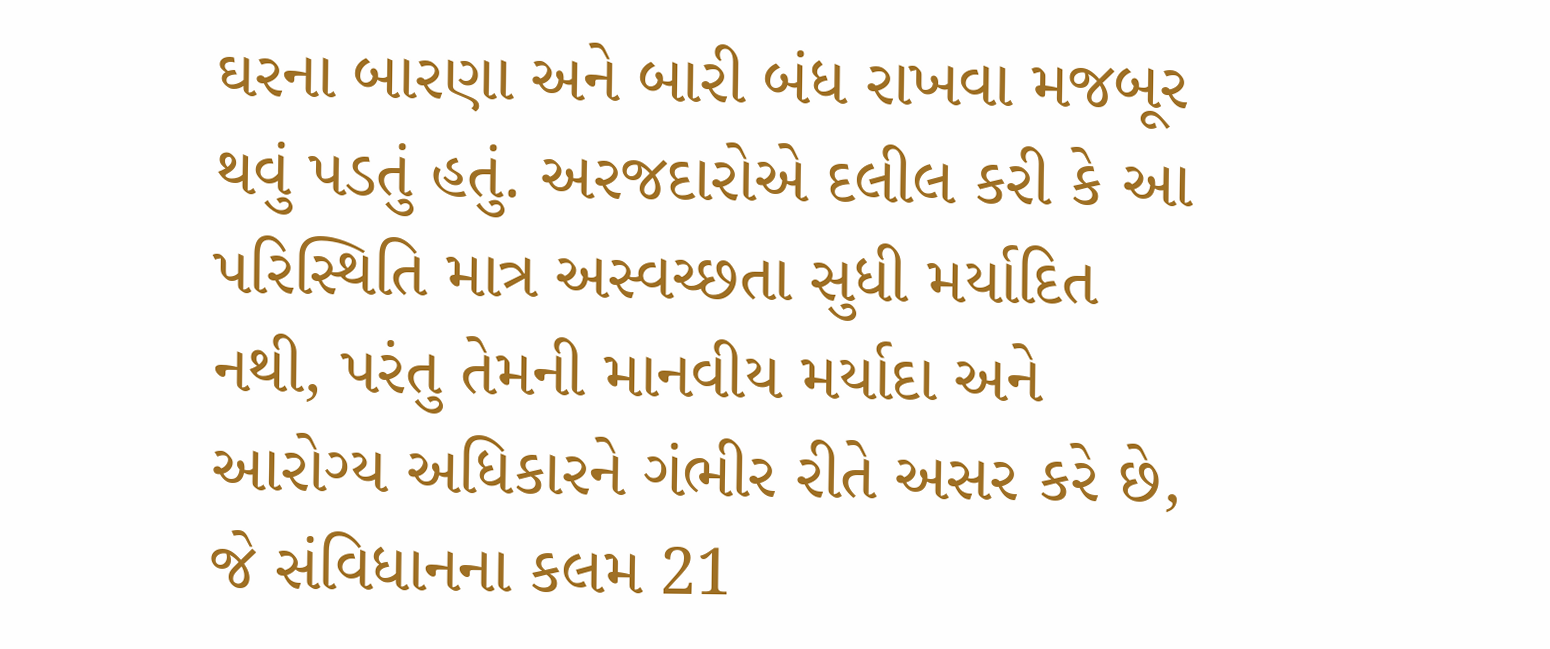ઘરના બારણા અને બારી બંધ રાખવા મજબૂર થવું પડતું હતું. અરજદારોએ દલીલ કરી કે આ પરિસ્થિતિ માત્ર અસ્વચ્છતા સુધી મર્યાદિત નથી, પરંતુ તેમની માનવીય મર્યાદા અને આરોગ્ય અધિકારને ગંભીર રીતે અસર કરે છે, જે સંવિધાનના કલમ 21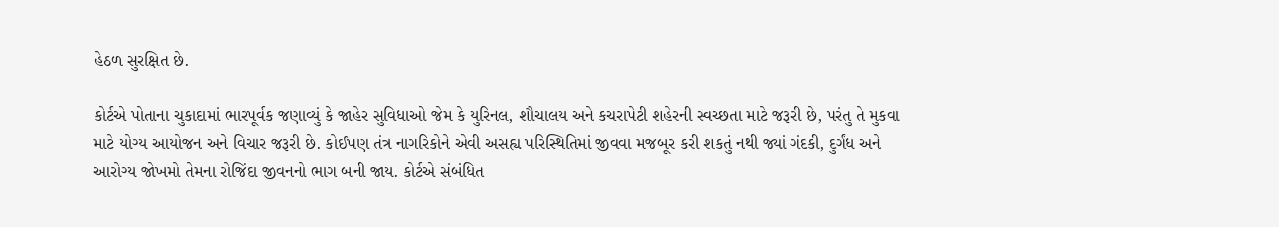હેઠળ સુરક્ષિત છે.

કોર્ટએ પોતાના ચુકાદામાં ભારપૂર્વક જણાવ્યું કે જાહેર સુવિધાઓ જેમ કે યુરિનલ, શૌચાલય અને કચરાપેટી શહેરની સ્વચ્છતા માટે જરૂરી છે, પરંતુ તે મુકવા માટે યોગ્ય આયોજન અને વિચાર જરૂરી છે. કોઈપણ તંત્ર નાગરિકોને એવી અસહ્ય પરિસ્થિતિમાં જીવવા મજબૂર કરી શકતું નથી જ્યાં ગંદકી, દુર્ગંધ અને આરોગ્ય જોખમો તેમના રોજિંદા જીવનનો ભાગ બની જાય. કોર્ટએ સંબંધિત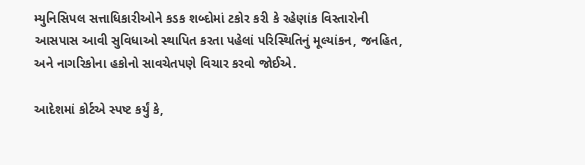મ્યુનિસિપલ સત્તાધિકારીઓને કડક શબ્દોમાં ટકોર કરી કે રહેણાંક વિસ્તારોની આસપાસ આવી સુવિધાઓ સ્થાપિત કરતા પહેલાં પરિસ્થિતિનું મૂલ્યાંકન, જનહિત, અને નાગરિકોના હકોનો સાવચેતપણે વિચાર કરવો જોઈએ.

આદેશમાં કોર્ટએ સ્પષ્ટ કર્યું કે,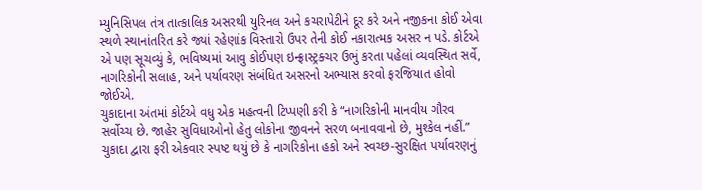મ્યુનિસિપલ તંત્ર તાત્કાલિક અસરથી યુરિનલ અને કચરાપેટીને દૂર કરે અને નજીકના કોઈ એવા સ્થળે સ્થાનાંતરિત કરે જ્યાં રહેણાંક વિસ્તારો ઉપર તેની કોઈ નકારાત્મક અસર ન પડે. કોર્ટએ એ પણ સૂચવ્યું કે, ભવિષ્યમાં આવુ કોઈપણ ઇન્ફ્રાસ્ટ્રક્ચર ઉભું કરતા પહેલાં વ્યવસ્થિત સર્વે, નાગરિકોની સલાહ, અને પર્યાવરણ સંબંધિત અસરનો અભ્યાસ કરવો ફરજિયાત હોવો જોઈએ.
ચુકાદાના અંતમાં કોર્ટએ વધુ એક મહત્વની ટિપ્પણી કરી કે “નાગરિકોની માનવીય ગૌરવ સર્વોચ્ચ છે. જાહેર સુવિધાઓનો હેતુ લોકોના જીવનને સરળ બનાવવાનો છે, મુશ્કેલ નહીં.” ચુકાદા દ્વારા ફરી એકવાર સ્પષ્ટ થયું છે કે નાગરિકોના હકો અને સ્વચ્છ-સુરક્ષિત પર્યાવરણનું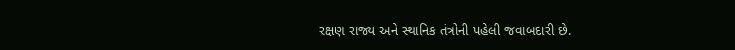રક્ષણ રાજ્ય અને સ્થાનિક તંત્રોની પહેલી જવાબદારી છે.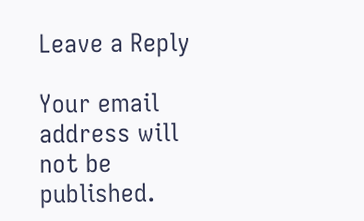Leave a Reply

Your email address will not be published.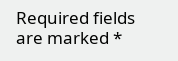Required fields are marked *